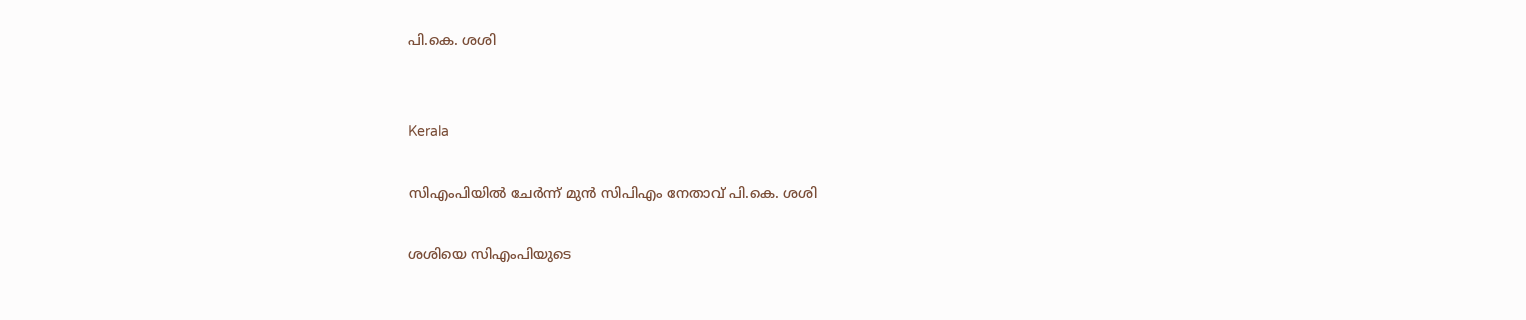പി.കെ. ശശി


Kerala

സിഎംപിയിൽ ചേർന്ന് മുൻ സിപിഎം നേതാവ് പി.കെ. ശശി

ശശിയെ സിഎംപിയുടെ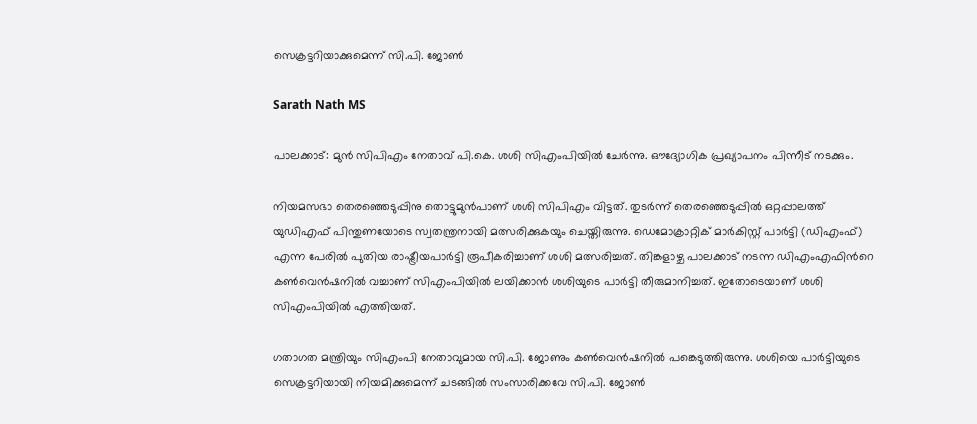സെക്രട്ടറിയാക്കുമെന്ന് സി.പി. ജോൺ

Sarath Nath MS

പാലക്കാട്: മുൻ സിപിഎം നേതാവ് പി.കെ. ശശി സിഎംപിയിൽ ചേർന്നു. ഔദ്യോഗിക പ്രഖ്യാപനം പിന്നീട് നടക്കും.

നിയമസഭാ തെരഞ്ഞെടുപ്പിനു തൊട്ടുമുൻപാണ് ശശി സിപിഎം വിട്ടത്. തുടർന്ന് തെരഞ്ഞെടുപ്പിൽ ഒറ്റപ്പാലത്ത് യുഡിഎഫ് പിന്തുണയോടെ സ്വതന്ത്രനായി മത്സരിക്കുകയും ചെയ്തിരുന്നു. ഡെമോക്രാറ്റിക് മാർകിസ്റ്റ് പാർട്ടി (ഡിഎംഫ്) എന്ന പേരിൽ പുതിയ രാഷ്ട്രീയപാർട്ടി രൂപീകരിച്ചാണ് ശശി മത്സരിച്ചത്. തിങ്കളാഴ്ച പാലക്കാട് നടന്ന ഡിഎംഎഫിന്‍റെ കൺവെൻഷനിൽ വച്ചാണ് സിഎംപിയിൽ ലയിക്കാൻ ശശിയുടെ പാർട്ടി തീരുമാനിച്ചത്. ഇതോടെയാണ് ശശി സിഎംപിയിൽ എത്തിയത്.

ഗതാഗത മന്ത്രിയും സിഎംപി നേതാവുമായ സി.പി. ജോണും കൺവെൻഷനിൽ പങ്കെടുത്തിരുന്നു. ശശിയെ പാർട്ടിയുടെ സെക്രട്ടറിയായി നിയമിക്കുമെന്ന് ചടങ്ങിൽ സംസാരിക്കവേ സി.പി. ജോൺ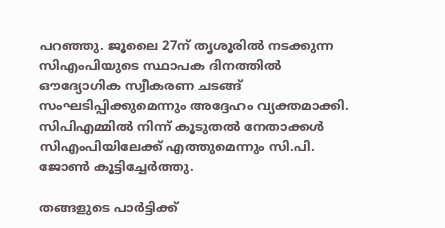പറഞ്ഞു. ജൂലൈ 27ന് തൃശൂരിൽ നടക്കുന്ന സിഎംപിയുടെ സ്ഥാപക ദിനത്തിൽ ഔദ്യോഗിക സ്വീകരണ ചടങ്ങ് സംഘടിപ്പിക്കുമെന്നും അദ്ദേഹം വ്യക്തമാക്കി. സിപിഎമ്മിൽ നിന്ന് കൂടുതൽ നേതാക്കൾ സിഎംപിയിലേക്ക് എത്തുമെന്നും സി.പി. ജോൺ കൂട്ടിച്ചേർത്തു.

തങ്ങളുടെ പാർട്ടിക്ക്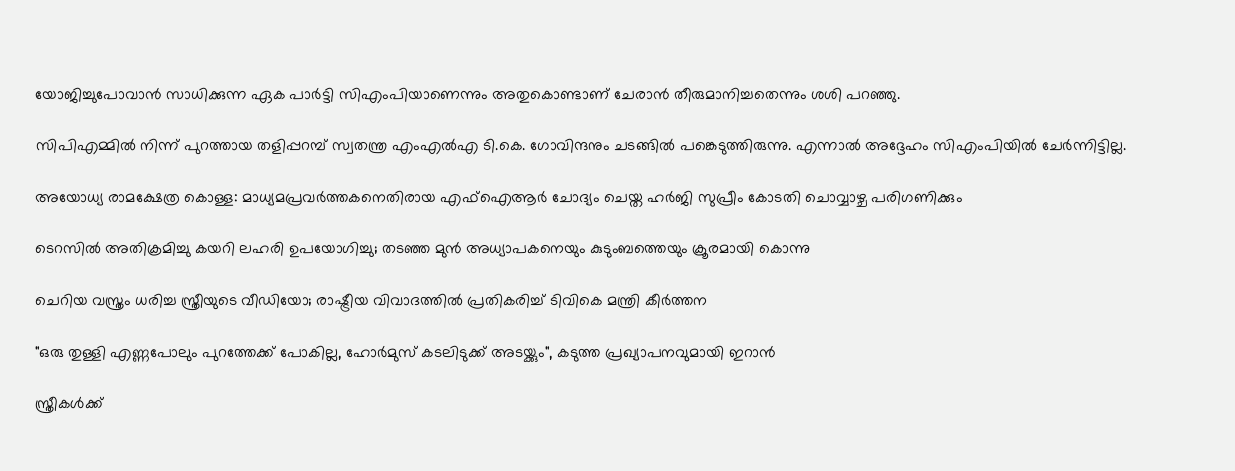യോജിച്ചുപോവാൻ സാധിക്കുന്ന ഏക പാർട്ടി സിഎംപിയാണെന്നും അതുകൊണ്ടാണ് ചേരാൻ തീരുമാനിച്ചതെന്നും ശശി പറഞ്ഞു.

സിപിഎമ്മിൽ നിന്ന് പുറത്തായ തളിപ്പറമ്പ് സ്വതന്ത്ര എംഎൽഎ ടി.കെ. ഗോവിന്ദനും ചടങ്ങിൽ പങ്കെടുത്തിരുന്നു. എന്നാൽ അദ്ദേഹം സിഎംപിയിൽ ചേർന്നിട്ടില്ല.

അയോധ്യ രാമക്ഷേത്ര കൊള്ള: മാധ്യമപ്രവർത്തകനെതിരായ എഫ്ഐആർ ചോദ്യം ചെയ്ത ഹർജി സുപ്രീം കോടതി ചൊവ്വാഴ്ച പരിഗണിക്കും

ടെറസിൽ അതിക്രമിച്ചു കയറി ലഹരി ഉപയോഗിച്ചു; തടഞ്ഞ മുൻ അധ്യാപകനെയും കുടുംബത്തെയും ക്രൂരമായി കൊന്നു

ചെറിയ വസ്ത്രം ധരിച്ച സ്ത്രീയുടെ വീഡിയോ; രാഷ്ട്രീയ വിവാദത്തിൽ പ്രതികരിച്ച് ടിവികെ മന്ത്രി കീർത്തന

"ഒരു തുള്ളി എണ്ണപോലും പുറത്തേക്ക് പോകില്ല, ഹോർമുസ് കടലിടുക്ക് അടയ്ക്കും", കടുത്ത പ്രഖ്യാപനവുമായി ഇറാൻ

സ്ത്രീകൾക്ക്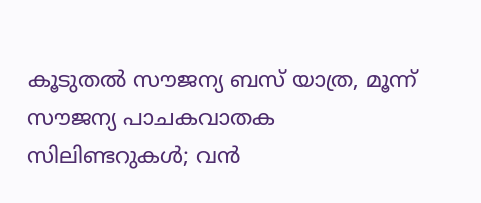കൂടുതൽ സൗജന്യ ബസ് യാത്ര, മൂന്ന് സൗജന്യ പാചകവാതക സിലിണ്ടറുകൾ; വൻ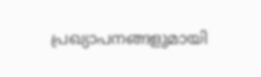പ്രഖ്യാപനങ്ങളുമായി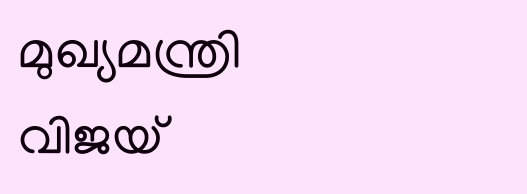മുഖ്യമന്ത്രി വിജയ്